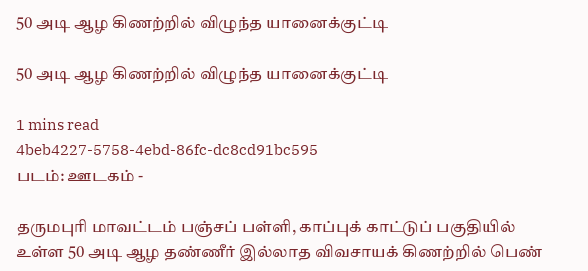50 அடி ஆழ கிணற்றில் விழுந்த யானைக்குட்டி

50 அடி ஆழ கிணற்றில் விழுந்த யானைக்குட்டி

1 mins read
4beb4227-5758-4ebd-86fc-dc8cd91bc595
படம்: ஊடகம் -

தருமபுரி மாவட்டம் பஞ்சப் பள்ளி, காப்புக் காட்டுப் பகுதியில் உள்ள 50 அடி ஆழ தண்ணீர் இல்லாத விவசாயக் கிணற்றில் பெண்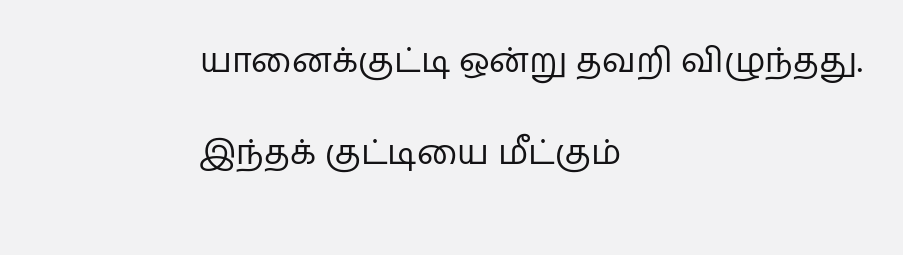யானைக்குட்டி ஒன்று தவறி விழுந்தது.

இந்தக் குட்டியை மீட்கும்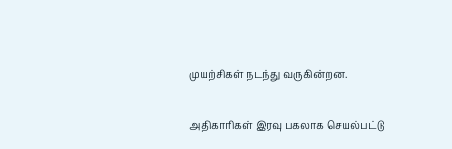முயற்சிகள் நடந்து வருகின்றன.

அதிகாரிகள் இரவு பகலாக செயல்பட்டு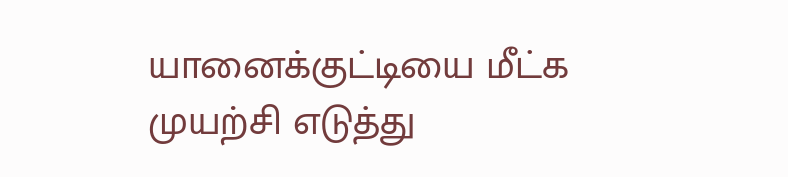யானைக்குட்டியை மீட்க முயற்சி எடுத்து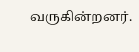வருகின்றனர்.